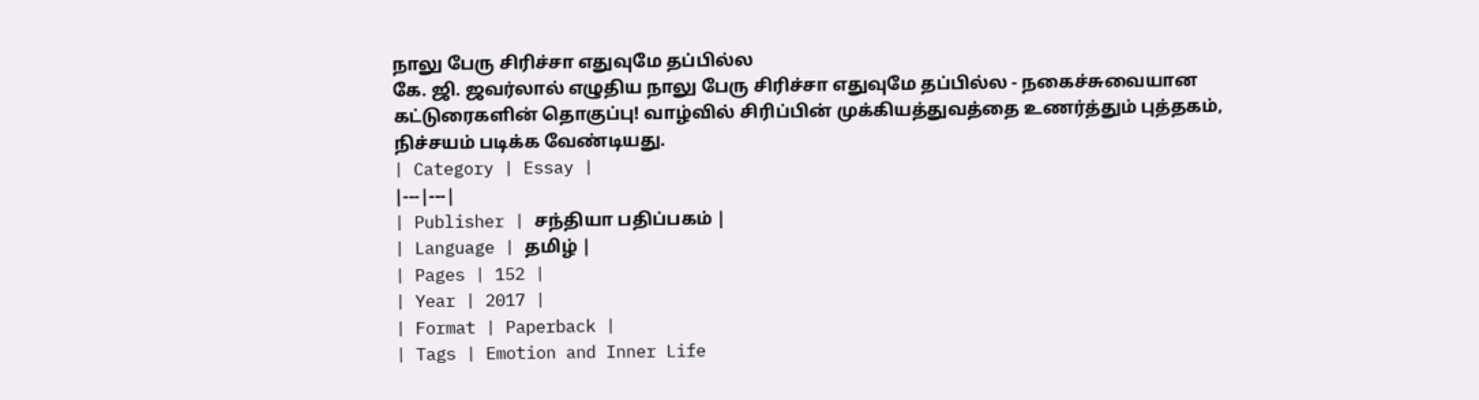நாலு பேரு சிரிச்சா எதுவுமே தப்பில்ல
கே. ஜி. ஜவர்லால் எழுதிய நாலு பேரு சிரிச்சா எதுவுமே தப்பில்ல - நகைச்சுவையான கட்டுரைகளின் தொகுப்பு! வாழ்வில் சிரிப்பின் முக்கியத்துவத்தை உணர்த்தும் புத்தகம், நிச்சயம் படிக்க வேண்டியது.
| Category | Essay |
|---|---|
| Publisher | சந்தியா பதிப்பகம் |
| Language | தமிழ் |
| Pages | 152 |
| Year | 2017 |
| Format | Paperback |
| Tags | Emotion and Inner Life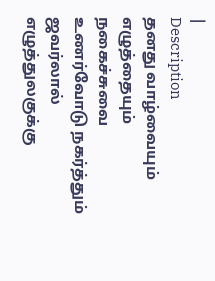|
Description
தனது வாழ்வையும் எழுத்தையும் நகைச்சுவை உணர்வோடு நகர்த்தும் ஜவர்லால் எழுத்துலகுக்கு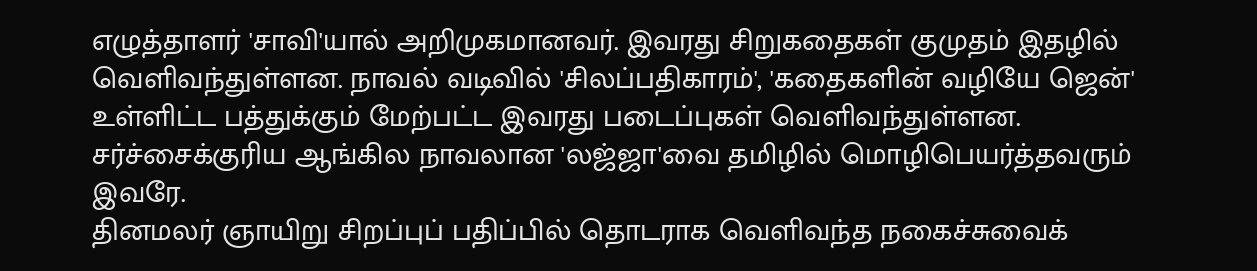எழுத்தாளர் 'சாவி'யால் அறிமுகமானவர். இவரது சிறுகதைகள் குமுதம் இதழில் வெளிவந்துள்ளன. நாவல் வடிவில் 'சிலப்பதிகாரம்', 'கதைகளின் வழியே ஜென்' உள்ளிட்ட பத்துக்கும் மேற்பட்ட இவரது படைப்புகள் வெளிவந்துள்ளன. சர்ச்சைக்குரிய ஆங்கில நாவலான 'லஜ்ஜா'வை தமிழில் மொழிபெயர்த்தவரும் இவரே.
தினமலர் ஞாயிறு சிறப்புப் பதிப்பில் தொடராக வெளிவந்த நகைச்சுவைக்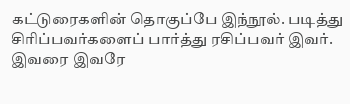கட்டுரைகளின் தொகுப்பே இந்நூல். படித்து சிரிப்பவர்களைப் பார்த்து ரசிப்பவர் இவர். இவரை இவரே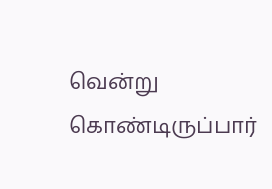வென்று கொண்டிருப்பார்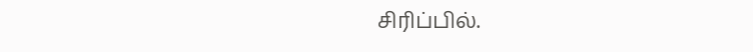சிரிப்பில்.